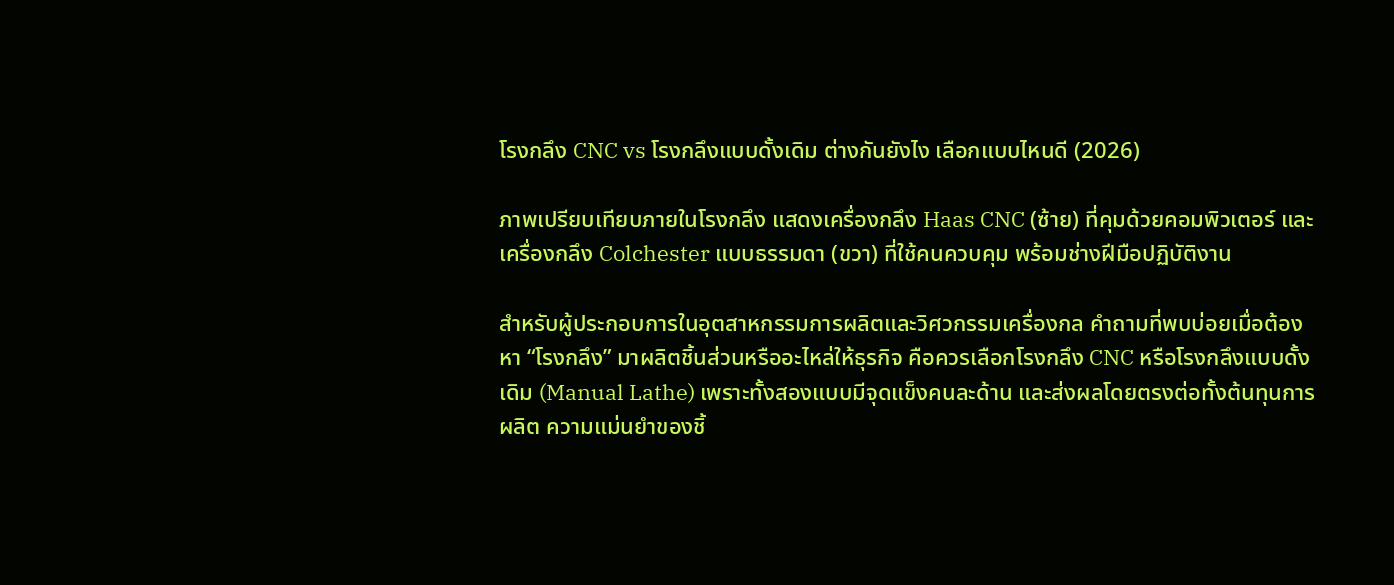โรงกลึง CNC vs โรงกลึงแบบดั้งเดิม ต่างกันยังไง เลือกแบบไหนดี (2026)

ภาพเปรียบเทียบภายในโรงกลึง แสดงเครื่องกลึง Haas CNC (ซ้าย) ที่คุมด้วยคอมพิวเตอร์ และเครื่องกลึง Colchester แบบธรรมดา (ขวา) ที่ใช้คนควบคุม พร้อมช่างฝีมือปฏิบัติงาน

สำหรับผู้ประกอบการในอุตสาหกรรมการผลิตและวิศวกรรมเครื่องกล คำถามที่พบบ่อยเมื่อต้องหา “โรงกลึง” มาผลิตชิ้นส่วนหรืออะไหล่ให้ธุรกิจ คือควรเลือกโรงกลึง CNC หรือโรงกลึงแบบดั้งเดิม (Manual Lathe) เพราะทั้งสองแบบมีจุดแข็งคนละด้าน และส่งผลโดยตรงต่อทั้งต้นทุนการผลิต ความแม่นยำของชิ้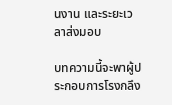นงาน และระยะเวลาส่งมอบ

บทความนี้จะพาผู้ประกอบการโรงกลึง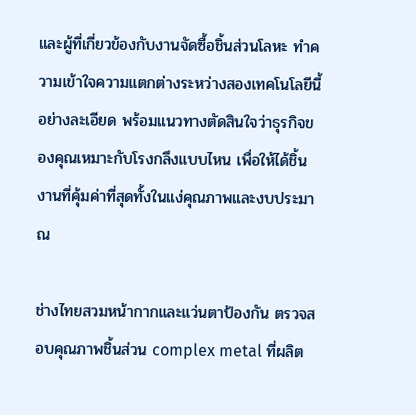และผู้ที่เกี่ยวข้องกับงานจัดซื้อชิ้นส่วนโลหะ ทำความเข้าใจความแตกต่างระหว่างสองเทคโนโลยีนี้อย่างละเอียด พร้อมแนวทางตัดสินใจว่าธุรกิจของคุณเหมาะกับโรงกลึงแบบไหน เพื่อให้ได้ชิ้นงานที่คุ้มค่าที่สุดทั้งในแง่คุณภาพและงบประมาณ

ช่างไทยสวมหน้ากากและแว่นตาป้องกัน ตรวจสอบคุณภาพชิ้นส่วน complex metal ที่ผลิต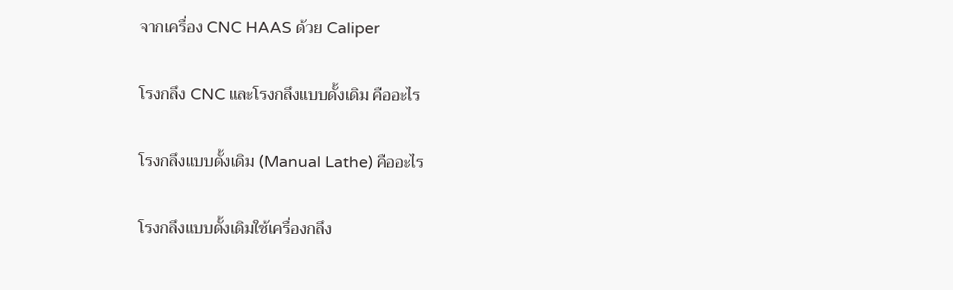จากเครื่อง CNC HAAS ด้วย Caliper

โรงกลึง CNC และโรงกลึงแบบดั้งเดิม คืออะไร

โรงกลึงแบบดั้งเดิม (Manual Lathe) คืออะไร

โรงกลึงแบบดั้งเดิมใช้เครื่องกลึง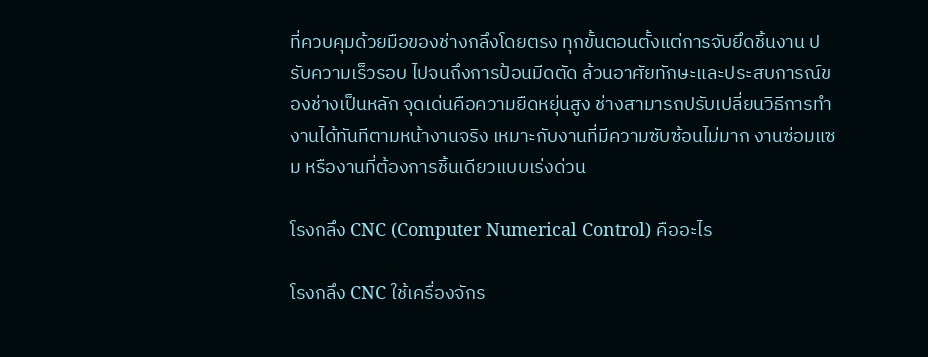ที่ควบคุมด้วยมือของช่างกลึงโดยตรง ทุกขั้นตอนตั้งแต่การจับยึดชิ้นงาน ปรับความเร็วรอบ ไปจนถึงการป้อนมีดตัด ล้วนอาศัยทักษะและประสบการณ์ของช่างเป็นหลัก จุดเด่นคือความยืดหยุ่นสูง ช่างสามารถปรับเปลี่ยนวิธีการทำงานได้ทันทีตามหน้างานจริง เหมาะกับงานที่มีความซับซ้อนไม่มาก งานซ่อมแซม หรืองานที่ต้องการชิ้นเดียวแบบเร่งด่วน

โรงกลึง CNC (Computer Numerical Control) คืออะไร

โรงกลึง CNC ใช้เครื่องจักร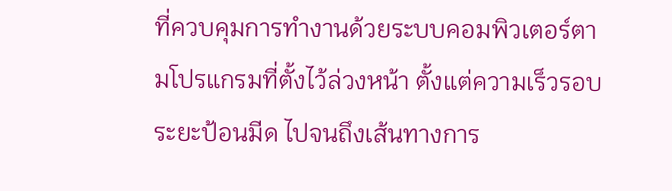ที่ควบคุมการทำงานด้วยระบบคอมพิวเตอร์ตามโปรแกรมที่ตั้งไว้ล่วงหน้า ตั้งแต่ความเร็วรอบ ระยะป้อนมีด ไปจนถึงเส้นทางการ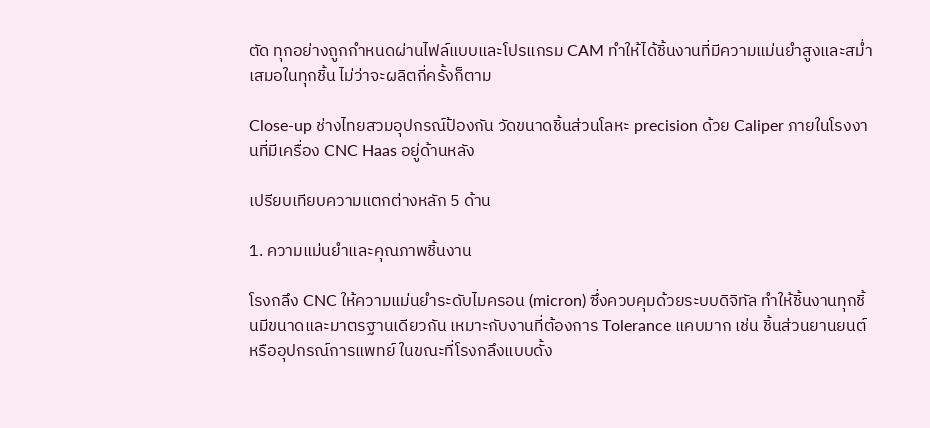ตัด ทุกอย่างถูกกำหนดผ่านไฟล์แบบและโปรแกรม CAM ทำให้ได้ชิ้นงานที่มีความแม่นยำสูงและสม่ำเสมอในทุกชิ้น ไม่ว่าจะผลิตกี่ครั้งก็ตาม

Close-up ช่างไทยสวมอุปกรณ์ป้องกัน วัดขนาดชิ้นส่วนโลหะ precision ด้วย Caliper ภายในโรงงานที่มีเครื่อง CNC Haas อยู่ด้านหลัง

เปรียบเทียบความแตกต่างหลัก 5 ด้าน

1. ความแม่นยำและคุณภาพชิ้นงาน

โรงกลึง CNC ให้ความแม่นยำระดับไมครอน (micron) ซึ่งควบคุมด้วยระบบดิจิทัล ทำให้ชิ้นงานทุกชิ้นมีขนาดและมาตรฐานเดียวกัน เหมาะกับงานที่ต้องการ Tolerance แคบมาก เช่น ชิ้นส่วนยานยนต์หรืออุปกรณ์การแพทย์ ในขณะที่โรงกลึงแบบดั้ง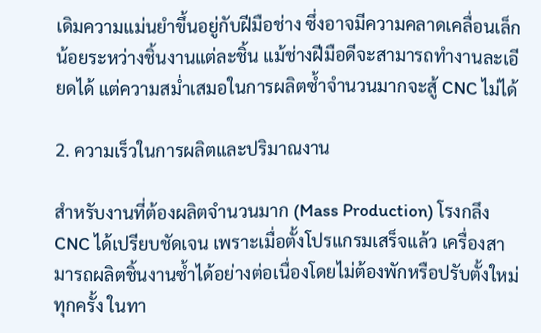เดิมความแม่นยำขึ้นอยู่กับฝีมือช่าง ซึ่งอาจมีความคลาดเคลื่อนเล็กน้อยระหว่างชิ้นงานแต่ละชิ้น แม้ช่างฝีมือดีจะสามารถทำงานละเอียดได้ แต่ความสม่ำเสมอในการผลิตซ้ำจำนวนมากจะสู้ CNC ไม่ได้

2. ความเร็วในการผลิตและปริมาณงาน

สำหรับงานที่ต้องผลิตจำนวนมาก (Mass Production) โรงกลึง CNC ได้เปรียบชัดเจน เพราะเมื่อตั้งโปรแกรมเสร็จแล้ว เครื่องสามารถผลิตชิ้นงานซ้ำได้อย่างต่อเนื่องโดยไม่ต้องพักหรือปรับตั้งใหม่ทุกครั้ง ในทา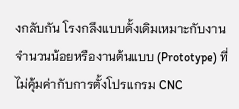งกลับกัน โรงกลึงแบบดั้งเดิมเหมาะกับงานจำนวนน้อยหรืองานต้นแบบ (Prototype) ที่ไม่คุ้มค่ากับการตั้งโปรแกรม CNC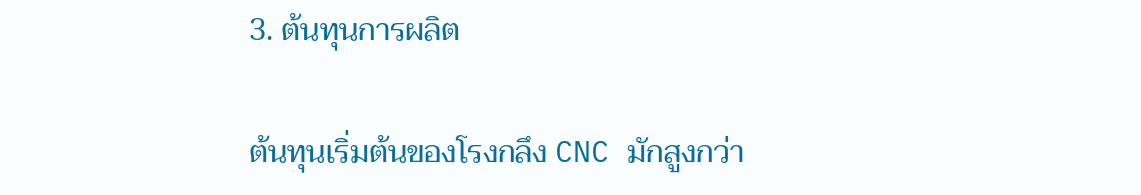3. ต้นทุนการผลิต

ต้นทุนเริ่มต้นของโรงกลึง CNC มักสูงกว่า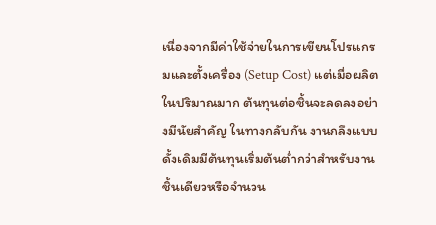เนื่องจากมีค่าใช้จ่ายในการเขียนโปรแกรมและตั้งเครื่อง (Setup Cost) แต่เมื่อผลิตในปริมาณมาก ต้นทุนต่อชิ้นจะลดลงอย่างมีนัยสำคัญ ในทางกลับกัน งานกลึงแบบดั้งเดิมมีต้นทุนเริ่มต้นต่ำกว่าสำหรับงานชิ้นเดียวหรือจำนวน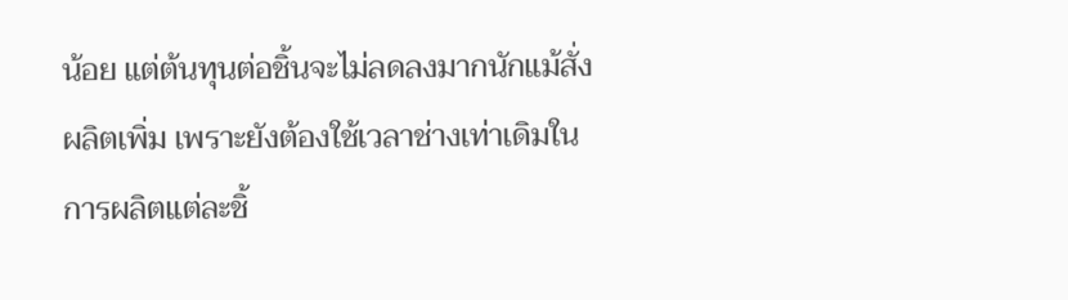น้อย แต่ต้นทุนต่อชิ้นจะไม่ลดลงมากนักแม้สั่งผลิตเพิ่ม เพราะยังต้องใช้เวลาช่างเท่าเดิมในการผลิตแต่ละชิ้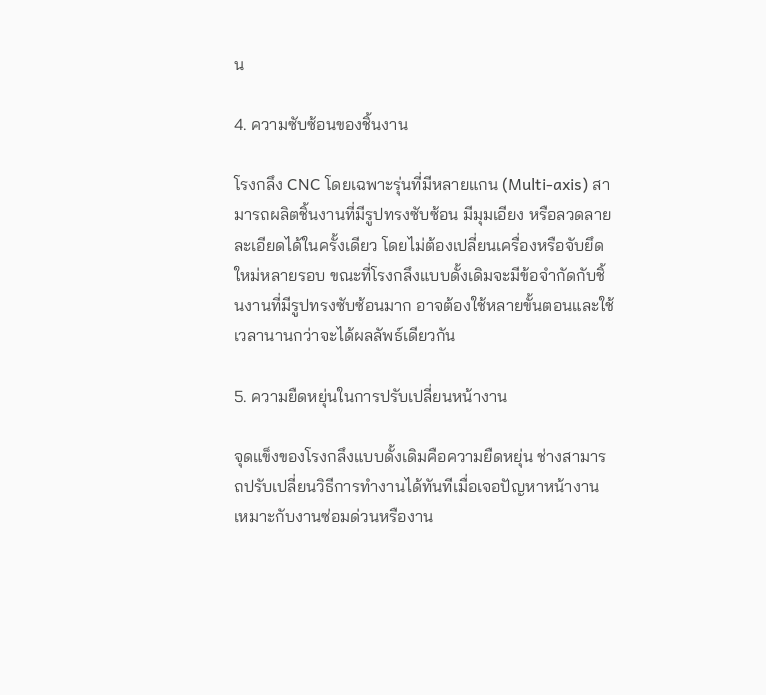น

4. ความซับซ้อนของชิ้นงาน

โรงกลึง CNC โดยเฉพาะรุ่นที่มีหลายแกน (Multi-axis) สามารถผลิตชิ้นงานที่มีรูปทรงซับซ้อน มีมุมเอียง หรือลวดลายละเอียดได้ในครั้งเดียว โดยไม่ต้องเปลี่ยนเครื่องหรือจับยึดใหม่หลายรอบ ขณะที่โรงกลึงแบบดั้งเดิมจะมีข้อจำกัดกับชิ้นงานที่มีรูปทรงซับซ้อนมาก อาจต้องใช้หลายขั้นตอนและใช้เวลานานกว่าจะได้ผลลัพธ์เดียวกัน

5. ความยืดหยุ่นในการปรับเปลี่ยนหน้างาน

จุดแข็งของโรงกลึงแบบดั้งเดิมคือความยืดหยุ่น ช่างสามารถปรับเปลี่ยนวิธีการทำงานได้ทันทีเมื่อเจอปัญหาหน้างาน เหมาะกับงานซ่อมด่วนหรืองาน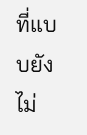ที่แบบยังไม่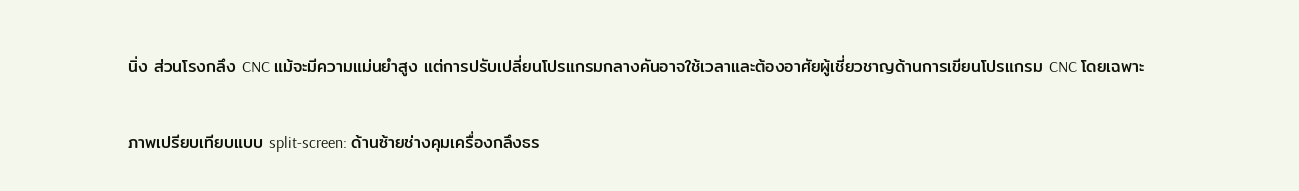นิ่ง ส่วนโรงกลึง CNC แม้จะมีความแม่นยำสูง แต่การปรับเปลี่ยนโปรแกรมกลางคันอาจใช้เวลาและต้องอาศัยผู้เชี่ยวชาญด้านการเขียนโปรแกรม CNC โดยเฉพาะ

ภาพเปรียบเทียบแบบ split-screen: ด้านซ้ายช่างคุมเครื่องกลึงธร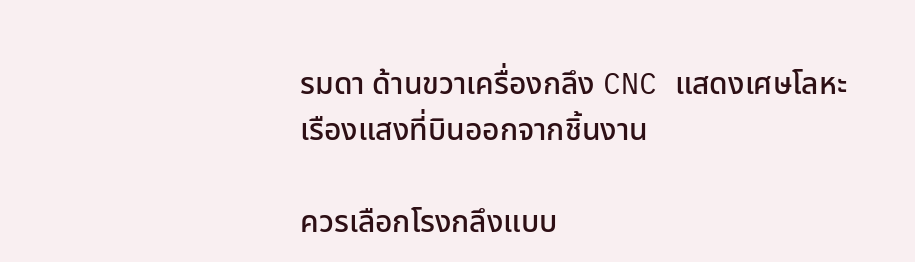รมดา ด้านขวาเครื่องกลึง CNC แสดงเศษโลหะเรืองแสงที่บินออกจากชิ้นงาน

ควรเลือกโรงกลึงแบบ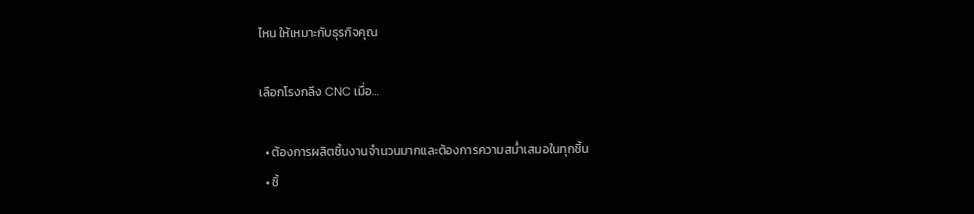ไหน ให้เหมาะกับธุรกิจคุณ

เลือกโรงกลึง CNC เมื่อ…

  • ต้องการผลิตชิ้นงานจำนวนมากและต้องการความสม่ำเสมอในทุกชิ้น
  • ชิ้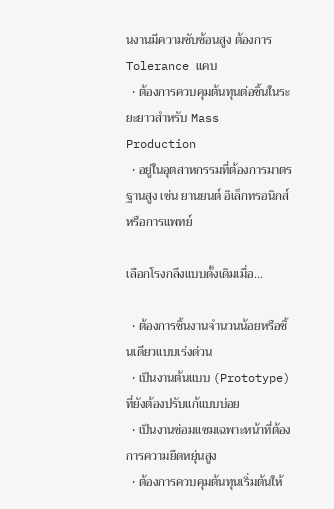นงานมีความซับซ้อนสูง ต้องการ Tolerance แคบ
  • ต้องการควบคุมต้นทุนต่อชิ้นในระยะยาวสำหรับ Mass Production
  • อยู่ในอุตสาหกรรมที่ต้องการมาตรฐานสูง เช่น ยานยนต์ อิเล็กทรอนิกส์ หรือการแพทย์

เลือกโรงกลึงแบบดั้งเดิมเมื่อ…

  • ต้องการชิ้นงานจำนวนน้อยหรือชิ้นเดียวแบบเร่งด่วน
  • เป็นงานต้นแบบ (Prototype) ที่ยังต้องปรับแก้แบบบ่อย
  • เป็นงานซ่อมแซมเฉพาะหน้าที่ต้องการความยืดหยุ่นสูง
  • ต้องการควบคุมต้นทุนเริ่มต้นให้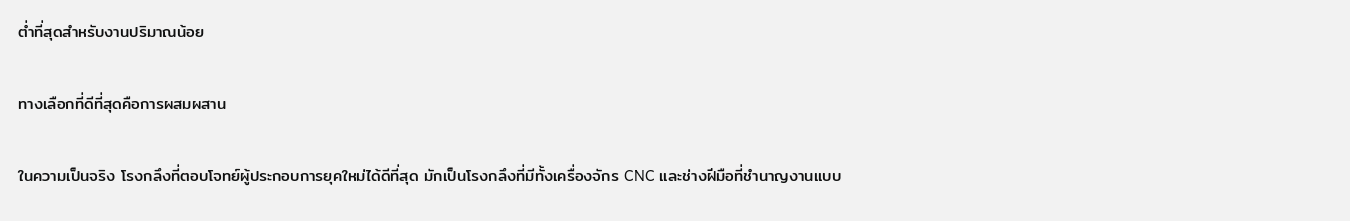ต่ำที่สุดสำหรับงานปริมาณน้อย

ทางเลือกที่ดีที่สุดคือการผสมผสาน

ในความเป็นจริง โรงกลึงที่ตอบโจทย์ผู้ประกอบการยุคใหม่ได้ดีที่สุด มักเป็นโรงกลึงที่มีทั้งเครื่องจักร CNC และช่างฝีมือที่ชำนาญงานแบบ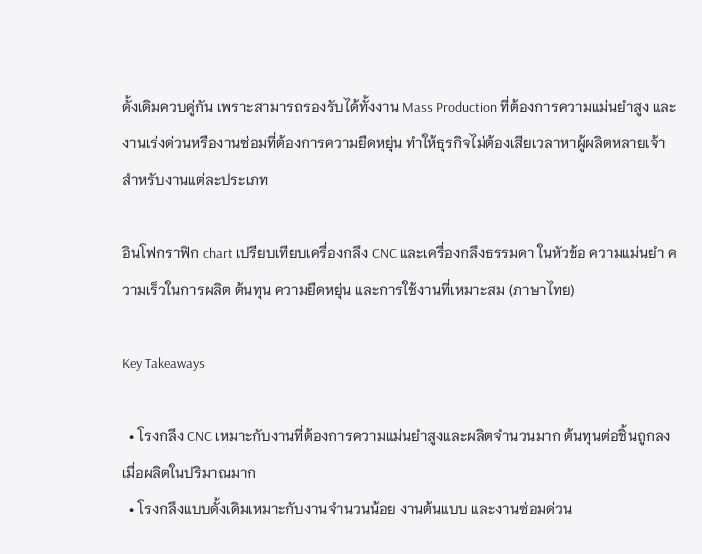ดั้งเดิมควบคู่กัน เพราะสามารถรองรับได้ทั้งงาน Mass Production ที่ต้องการความแม่นยำสูง และงานเร่งด่วนหรืองานซ่อมที่ต้องการความยืดหยุ่น ทำให้ธุรกิจไม่ต้องเสียเวลาหาผู้ผลิตหลายเจ้าสำหรับงานแต่ละประเภท

อินโฟกราฟิก chart เปรียบเทียบเครื่องกลึง CNC และเครื่องกลึงธรรมดา ในหัวข้อ ความแม่นยำ ความเร็วในการผลิต ต้นทุน ความยืดหยุ่น และการใช้งานที่เหมาะสม (ภาษาไทย)

Key Takeaways

  • โรงกลึง CNC เหมาะกับงานที่ต้องการความแม่นยำสูงและผลิตจำนวนมาก ต้นทุนต่อชิ้นถูกลงเมื่อผลิตในปริมาณมาก
  • โรงกลึงแบบดั้งเดิมเหมาะกับงานจำนวนน้อย งานต้นแบบ และงานซ่อมด่วน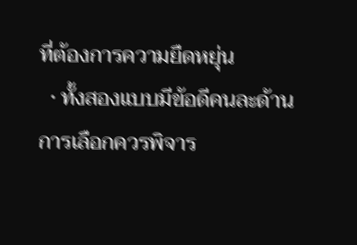ที่ต้องการความยืดหยุ่น
  • ทั้งสองแบบมีข้อดีคนละด้าน การเลือกควรพิจาร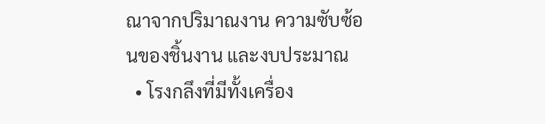ณาจากปริมาณงาน ความซับซ้อนของชิ้นงาน และงบประมาณ
  • โรงกลึงที่มีทั้งเครื่อง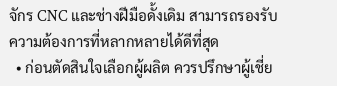จักร CNC และช่างฝีมือดั้งเดิม สามารถรองรับความต้องการที่หลากหลายได้ดีที่สุด
  • ก่อนตัดสินใจเลือกผู้ผลิต ควรปรึกษาผู้เชี่ย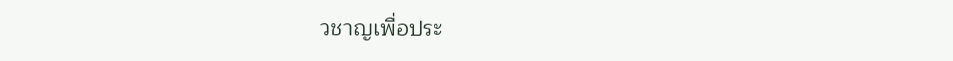วชาญเพื่อประ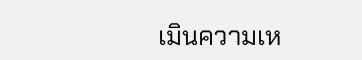เมินความเห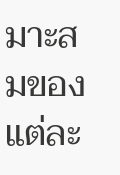มาะสมของแต่ละ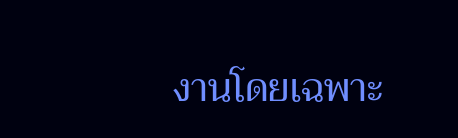งานโดยเฉพาะ